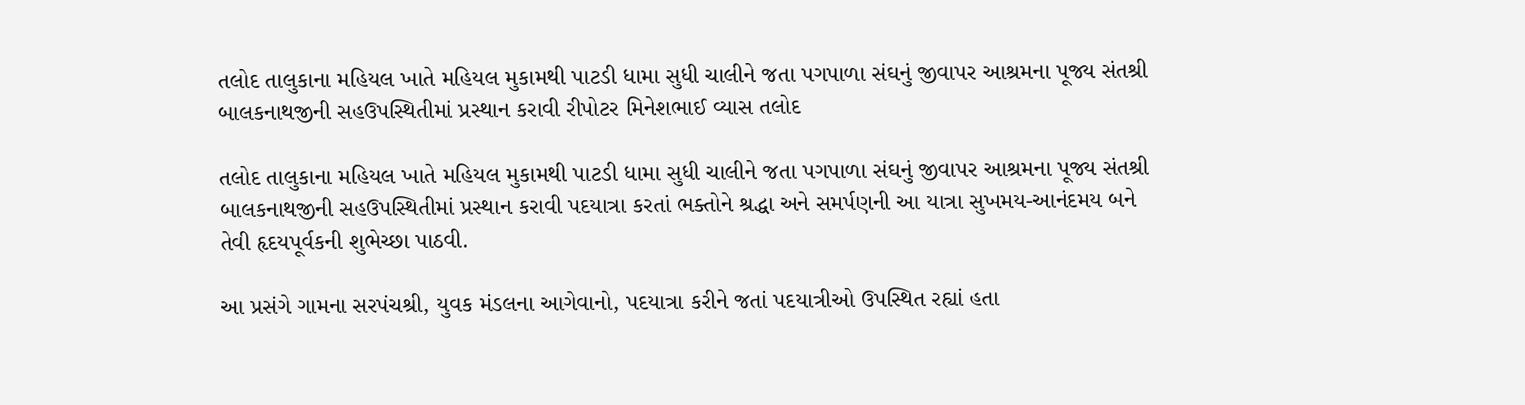તલોદ તાલુકાના મહિયલ ખાતે મહિયલ મુકામથી પાટડી ધામા સુધી ચાલીને જતા પગપાળા સંઘનું જીવાપર આશ્રમના પૂજ્ય સંતશ્રી બાલકનાથજીની સહઉપસ્થિતીમાં પ્રસ્થાન કરાવી રીપોટર મિનેશભાઈ વ્યાસ તલોદ

તલોદ તાલુકાના મહિયલ ખાતે મહિયલ મુકામથી પાટડી ધામા સુધી ચાલીને જતા પગપાળા સંઘનું જીવાપર આશ્રમના પૂજ્ય સંતશ્રી બાલકનાથજીની સહઉપસ્થિતીમાં પ્રસ્થાન કરાવી પદયાત્રા કરતાં ભક્તોને શ્રદ્ધા અને સમર્પણની આ યાત્રા સુખમય-આનંદમય બને તેવી હૃદયપૂર્વકની શુભેચ્છા પાઠવી.

આ પ્રસંગે ગામના સરપંચશ્રી, યુવક મંડલના આગેવાનો, પદયાત્રા કરીને જતાં પદયાત્રીઓ ઉપસ્થિત રહ્યાં હતા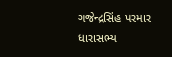ગજેન્દ્રસિંહ પરમાર ધારાસભ્ય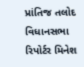પ્રાંતિજ તલોદ વિધાનસભા રિપોર્ટર મિનેશ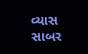વ્યાસ સાબર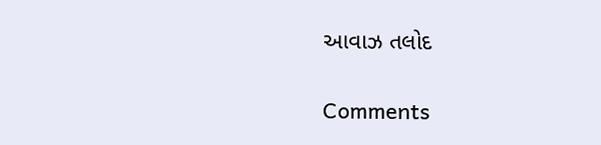આવાઝ તલોદ

Comments